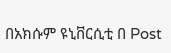በአክሱም ዩኒቨርሲቲ በ Post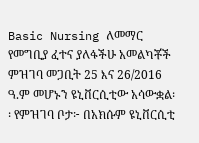Basic Nursing ለመማር የመግቢያ ፈተና ያለፋችሁ አመልካቾች ምዝገባ መጋቢት 25 እና 26/2016 ዓ.ም መሆኑን ዩኒቨርሲቲው አሳውቋል፡፡ የምዝገባ ቦታ፦ በአክሱም ዩኒቨርሲቲ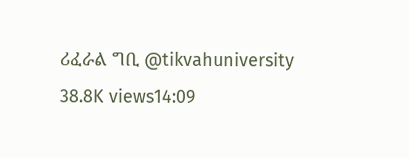ሪፈራል ግቢ @tikvahuniversity 38.8K views14:09